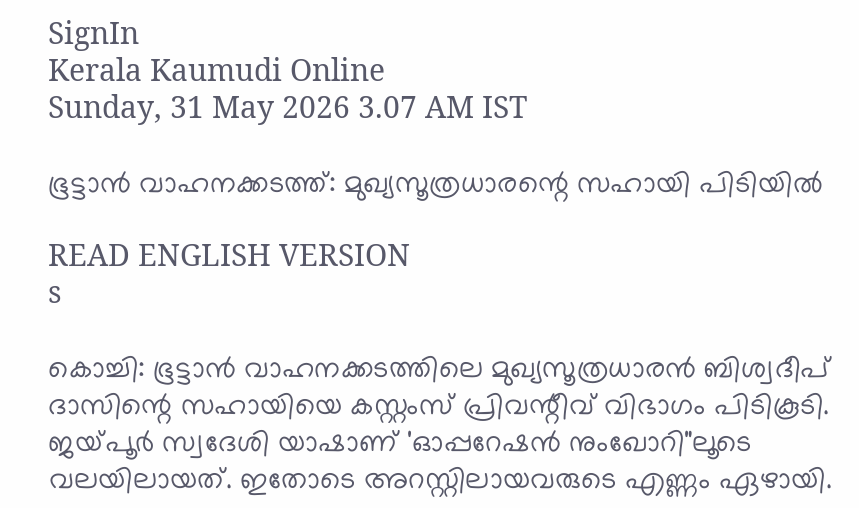SignIn
Kerala Kaumudi Online
Sunday, 31 May 2026 3.07 AM IST

ഭൂട്ടാൻ വാഹനക്കടത്ത്: മുഖ്യസൂത്രധാരന്റെ സഹായി പിടിയിൽ

READ ENGLISH VERSION
s

കൊച്ചി: ഭൂട്ടാൻ വാഹനക്കടത്തിലെ മുഖ്യസൂത്രധാരൻ ബിശ്വദീപ് ദാസിന്റെ സഹായിയെ കസ്റ്റംസ് പ്രിവന്റീവ് വിഭാഗം പിടികൂടി. ജയ്‌പൂർ സ്വദേശി യാഷാണ് 'ഓപ്പറേഷൻ നുംഖോറി"ലൂടെ വലയിലായത്. ഇതോടെ അറസ്റ്റിലായവരുടെ എണ്ണം ഏഴായി.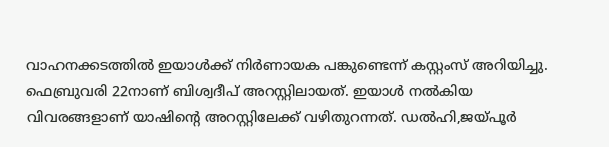വാഹനക്കടത്തിൽ ഇയാൾക്ക് നിർണായക പങ്കുണ്ടെന്ന് കസ്റ്റംസ് അറിയിച്ചു. ഫെബ്രുവരി 22നാണ് ബിശ്വദീപ് അറസ്റ്റിലായത്. ഇയാൾ നൽകിയ വിവരങ്ങളാണ് യാഷിന്റെ അറസ്റ്റിലേക്ക് വഴിതുറന്നത്. ഡൽഹി,ജയ്‌പൂർ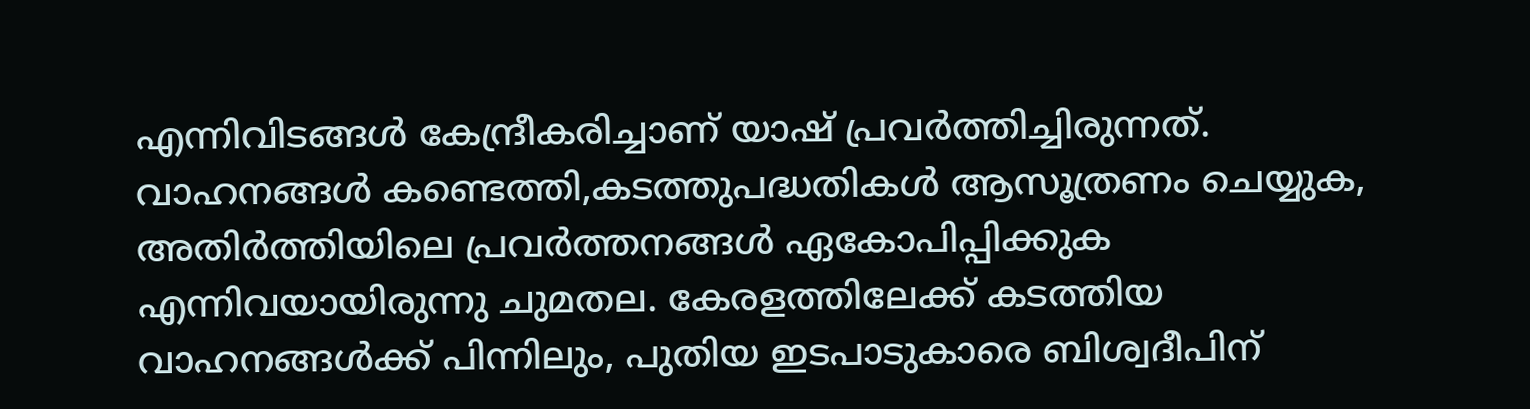എന്നിവിടങ്ങൾ കേന്ദ്രീകരിച്ചാണ് യാഷ് പ്രവർത്തിച്ചിരുന്നത്. വാഹനങ്ങൾ കണ്ടെത്തി,കടത്തുപദ്ധതികൾ ആസൂത്രണം ചെയ്യുക, അതിർത്തിയിലെ പ്രവർത്തനങ്ങൾ ഏകോപിപ്പിക്കുക എന്നിവയായിരുന്നു ചുമതല. കേരളത്തിലേക്ക് കടത്തിയ വാഹനങ്ങൾക്ക് പിന്നിലും, പുതിയ ഇടപാടുകാരെ ബിശ്വദീപിന്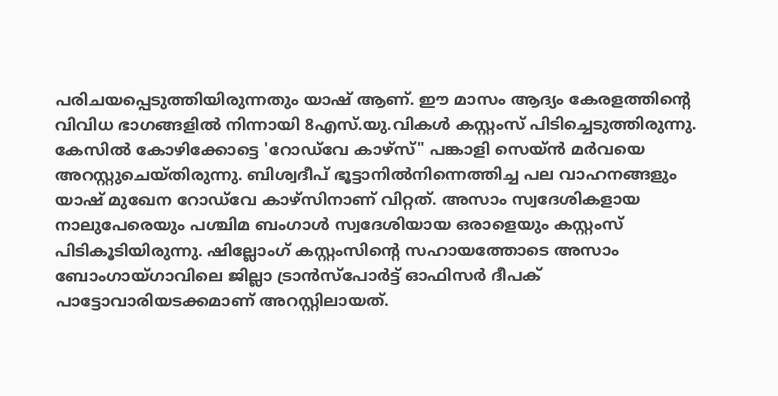പരിചയപ്പെടുത്തിയിരുന്നതും യാഷ് ആണ്. ഈ മാസം ആദ്യം കേരളത്തിന്റെ വിവിധ ഭാഗങ്ങളിൽ നിന്നായി 8എസ്.യു.വികൾ കസ്റ്റംസ് പിടിച്ചെടുത്തിരുന്നു. കേസിൽ കോഴിക്കോട്ടെ 'റോഡ്‌വേ കാഴ്‌സ്" പങ്കാളി സെയ്ൻ മർവയെ അറസ്റ്റുചെയ്തിരുന്നു. ബിശ്വദീപ് ഭൂട്ടാനിൽനിന്നെത്തിച്ച പല വാഹനങ്ങളും യാഷ് മുഖേന റോഡ്‌വേ കാഴ്‌സിനാണ് വിറ്റത്. അസാം സ്വദേശികളായ നാലുപേരെയും പശ്ചിമ ബംഗാൾ സ്വദേശിയായ ഒരാളെയും കസ്റ്റംസ് പിടികൂടിയിരുന്നു. ഷില്ലോംഗ് കസ്റ്റംസിന്റെ സഹായത്തോടെ അസാം ബോംഗായ്ഗാവിലെ ജില്ലാ ട്രാൻസ്‌പോർട്ട് ഓഫിസർ ദീപക് പാട്ടോവാരിയടക്കമാണ് അറസ്റ്റിലായത്.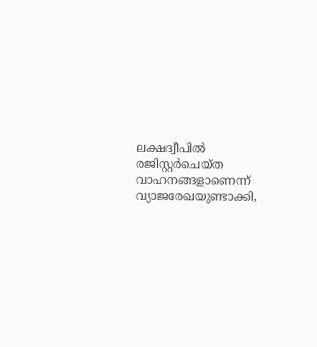ലക്ഷദ്വീപിൽ രജിസ്റ്റർചെയ്ത വാഹനങ്ങളാണെന്ന് വ്യാജരേഖയുണ്ടാക്കി,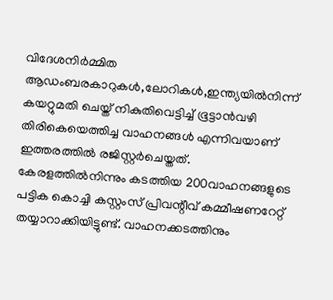വിദേശനിർമ്മിത ആഡംബരകാറുകൾ,ലോറികൾ,ഇന്ത്യയിൽനിന്ന് കയറ്റുമതി ചെയ്ത് നികുതിവെട്ടിച്ച് ഭൂട്ടാൻവഴി തിരികെയെത്തിച്ച വാഹനങ്ങൾ എന്നിവയാണ് ഇത്തരത്തിൽ രജിസ്റ്റർചെയ്തത്. കേരളത്തിൽനിന്നും കടത്തിയ 200വാഹനങ്ങളുടെ പട്ടിക കൊച്ചി കസ്റ്റംസ് പ്രിവന്റീവ് കമ്മീഷണറേറ്റ് തയ്യാറാക്കിയിട്ടുണ്ട്. വാഹനക്കടത്തിനും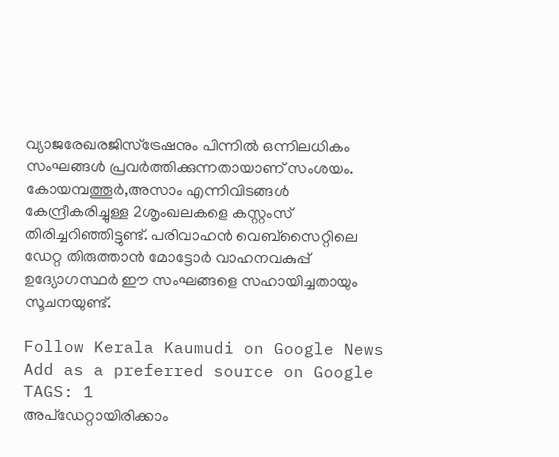വ്യാജരേഖരജിസ്‌ട്രേഷനും പിന്നിൽ ഒന്നിലധികം സംഘങ്ങൾ പ്രവർത്തിക്കുന്നതായാണ് സംശയം. കോയമ്പത്തൂർ,അസാം എന്നിവിടങ്ങൾ കേന്ദ്രീകരിച്ചുള്ള 2ശൃംഖലകളെ കസ്റ്റംസ് തിരിച്ചറിഞ്ഞിട്ടുണ്ട്. പരിവാഹൻ വെബ്‌സൈറ്റിലെ ഡേറ്റ തിരുത്താൻ മോട്ടോർ വാഹനവകുപ്പ് ഉദ്യോഗസ്ഥർ ഈ സംഘങ്ങളെ സഹായിച്ചതായും സൂചനയുണ്ട്.

Follow Kerala Kaumudi on Google News Add as a preferred source on Google
TAGS: 1
അപ്ഡേറ്റായിരിക്കാം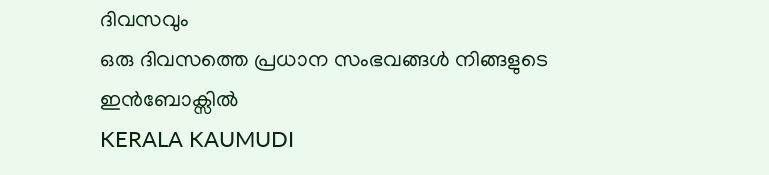ദിവസവും
ഒരു ദിവസത്തെ പ്രധാന സംഭവങ്ങൾ നിങ്ങളുടെ ഇൻബോക്സിൽ
KERALA KAUMUDI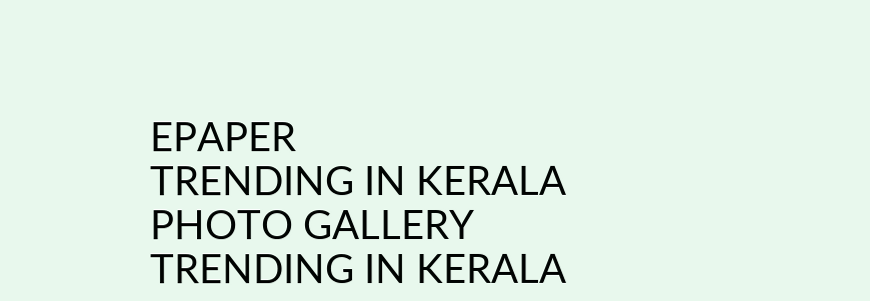EPAPER
TRENDING IN KERALA
PHOTO GALLERY
TRENDING IN KERALA